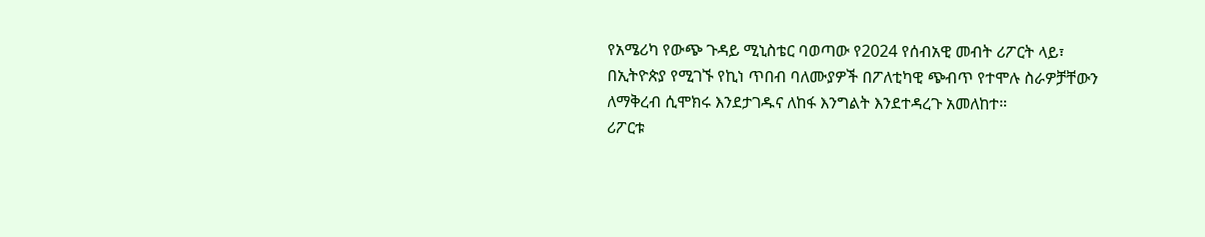የአሜሪካ የውጭ ጉዳይ ሚኒስቴር ባወጣው የ2024 የሰብአዊ መብት ሪፖርት ላይ፣ በኢትዮጵያ የሚገኙ የኪነ ጥበብ ባለሙያዎች በፖለቲካዊ ጭብጥ የተሞሉ ስራዎቻቸውን ለማቅረብ ሲሞክሩ እንደታገዱና ለከፋ እንግልት እንደተዳረጉ አመለከተ።
ሪፖርቱ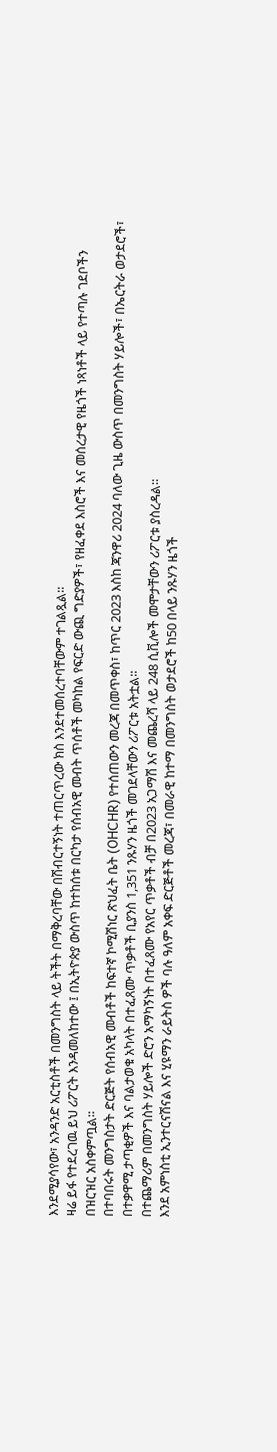እንደሚያሳየው፣ አንዳንድ አርቲስቶች በመንግስት ላይ ትችት በማቅረባቸው በሽብርተኝነት ተጠርጥረው ክስ እንደተመሰረተባቸውም ተገልጿል።
ዛሬ ይፋ የተደረገዉ ይህ ሪፖርት እንዳመለከተው ፤ በኢትዮጵያ ውስጥ ከተከሰቱ በርካታ የሰብአዊ መብት ጥሰቶች መካከል የፍርድ ውጪ ግድያዎች፣ የዘፈቀደ እስሮች እና መሰረታዊ የዜጎች ነጻነቶች ላይ የተጣሉ ገደቦችን በዝርዝር አስቀምጧል።
በተባበሩት መንግስታት ድርጅት የሰብአዊ መብቶች ከፍተኛ ኮሚሽነር ጽህፈት ቤት (OHCHR) የተሰጠውን መረጃ በመጥቀስ፣ ከጥር 2023 እስከ ጃንዋሪ 2024 ባለው ጊዜ ውስጥ በመንግስት ሃይሎች፣ በኤርትራ ወታደሮች፣ በተቃዋሚ ታጣቂዎች እና ባልታወቁ አካላት በተፈጸሙ ጥቃቶች ቢያንስ 1,351 ንጹሃን ዜጎች መገደላቸውን ሪፖርቱ አትቷል።
በተጨማሪም በመንግስት ሃይሎች ድሮን አማካኝነት በተፈጸሙ የአየር ጥቃቶች ብቻ በ2023 አጋማሽ እና መጨረሻ ላይ 248 ሲቪሎች መሞታቸውን ሪፖርቱ ያስረዳል።
እንደ አምነስቲ ኢንተርናሽናል እና ሂዩማን ራይትስ ዎች ባሉ ዓለም አቀፍ ድርጅቶች መረጃ፣ በመራዊ ከተማ በመንግስት ወታደሮች ከ50 በላይ ንጹሃን ዜጎች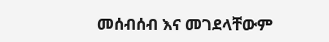መሰብሰብ እና መገደላቸውም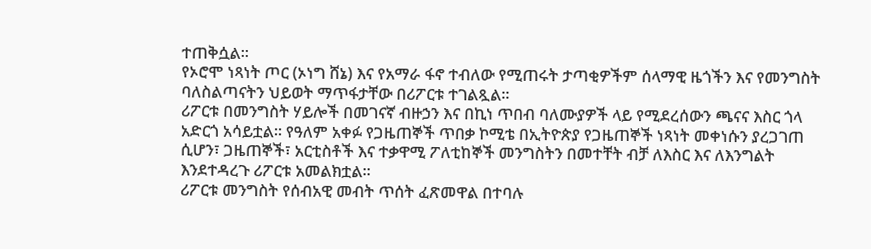ተጠቅሷል።
የኦሮሞ ነጻነት ጦር (ኦነግ ሸኔ) እና የአማራ ፋኖ ተብለው የሚጠሩት ታጣቂዎችም ሰላማዊ ዜጎችን እና የመንግስት ባለስልጣናትን ህይወት ማጥፋታቸው በሪፖርቱ ተገልጿል።
ሪፖርቱ በመንግስት ሃይሎች በመገናኛ ብዙኃን እና በኪነ ጥበብ ባለሙያዎች ላይ የሚደረሰውን ጫናና እስር ጎላ አድርጎ አሳይቷል። የዓለም አቀፉ የጋዜጠኞች ጥበቃ ኮሚቴ በኢትዮጵያ የጋዜጠኞች ነጻነት መቀነሱን ያረጋገጠ ሲሆን፣ ጋዜጠኞች፣ አርቲስቶች እና ተቃዋሚ ፖለቲከኞች መንግስትን በመተቸት ብቻ ለእስር እና ለእንግልት እንደተዳረጉ ሪፖርቱ አመልክቷል።
ሪፖርቱ መንግስት የሰብአዊ መብት ጥሰት ፈጽመዋል በተባሉ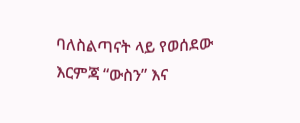ባለስልጣናት ላይ የወሰደው እርምጃ “ውስን” እና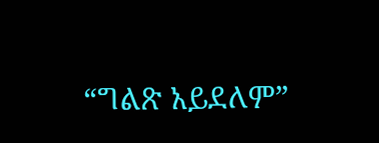“ግልጽ አይደለም”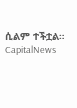ሲልም ተችቷል።
CapitalNews